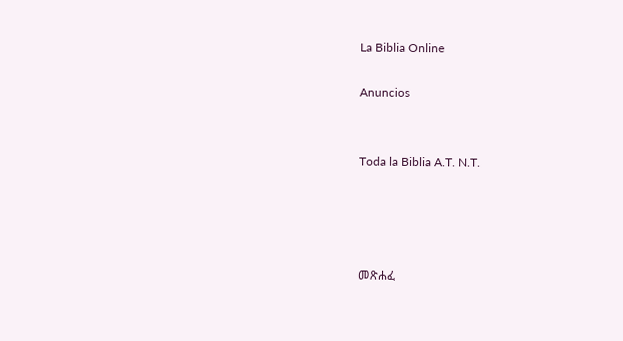La Biblia Online

Anuncios


Toda la Biblia A.T. N.T.




መጽሐፈ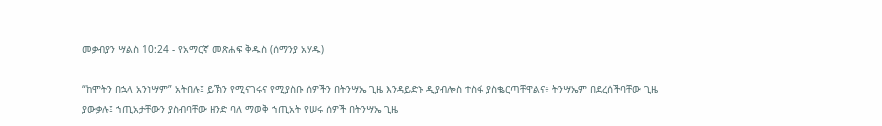መቃብያን ሣልስ 10:24 - የአማርኛ መጽሐፍ ቅዱስ (ሰማንያ አሃዱ)

“ከሞትን በኋላ አንነሣም” አትበሉ፤ ይኽን የሚናገሩና የሚያስቡ ሰዎችን በትንሣኤ ጊዜ እንዳይድኑ ዲያብሎስ ተስፋ ያስቈርጣቸዋልና፥ ትንሣኤም በደረሰችባቸው ጊዜ ያውቃሉ፤ ኀጢአታቸውን ያስብባቸው ዘንድ ባለ ማወቅ ኀጢአት የሠሩ ሰዎች በትንሣኤ ጊዜ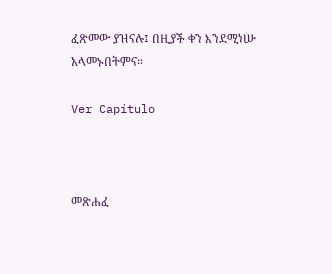ፈጽመው ያዝናሉ፤ በዚያች ቀን እንደሚነሡ አላመኑበትምና።

Ver Capítulo



መጽሐፈ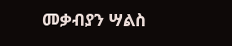መቃብያን ሣልስ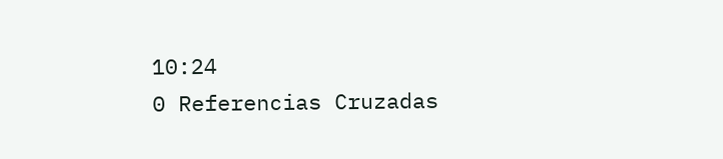10:24
0 Referencias Cruzadas